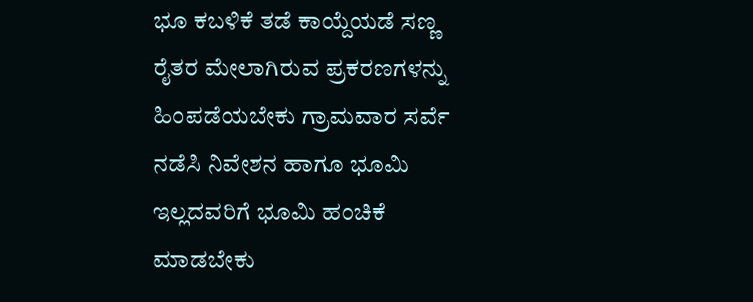ಭೂ ಕಬಳಿಕೆ ತಡೆ ಕಾಯ್ದೆಯಡೆ ಸಣ್ಣ ರೈತರ ಮೇಲಾಗಿರುವ ಪ್ರಕರಣಗಳನ್ನು ಹಿಂಪಡೆಯಬೇಕು ಗ್ರಾಮವಾರ ಸರ್ವೆ ನಡೆಸಿ ನಿವೇಶನ ಹಾಗೂ ಭೂಮಿ ಇಲ್ಲದವರಿಗೆ ಭೂಮಿ ಹಂಚಿಕೆ ಮಾಡಬೇಕು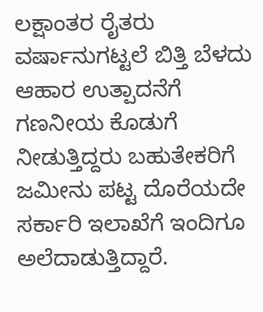ಲಕ್ಷಾಂತರ ರೈತರು ವರ್ಷಾನುಗಟ್ಟಲೆ ಬಿತ್ತಿ ಬೆಳದು ಆಹಾರ ಉತ್ಪಾದನೆಗೆ ಗಣನೀಯ ಕೊಡುಗೆ ನೀಡುತ್ತಿದ್ದರು ಬಹುತೇಕರಿಗೆ ಜಮೀನು ಪಟ್ಟ ದೊರೆಯದೇ ಸರ್ಕಾರಿ ಇಲಾಖೆಗೆ ಇಂದಿಗೂ ಅಲೆದಾಡುತ್ತಿದ್ದಾರೆ.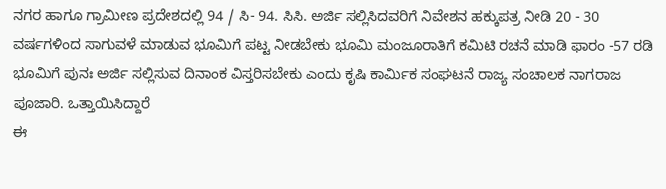ನಗರ ಹಾಗೂ ಗ್ರಾಮೀಣ ಪ್ರದೇಶದಲ್ಲಿ 94 / ಸಿ- 94. ಸಿಸಿ. ಅರ್ಜಿ ಸಲ್ಲಿಸಿದವರಿಗೆ ನಿವೇಶನ ಹಕ್ಕುಪತ್ರ ನೀಡಿ 20 - 30 ವರ್ಷಗಳಿಂದ ಸಾಗುವಳೆ ಮಾಡುವ ಭೂಮಿಗೆ ಪಟ್ಟ ನೀಡಬೇಕು ಭೂಮಿ ಮಂಜೂರಾತಿಗೆ ಕಮಿಟಿ ರಚನೆ ಮಾಡಿ ಫಾರಂ -57 ರಡಿ ಭೂಮಿಗೆ ಪುನಃ ಅರ್ಜಿ ಸಲ್ಲಿಸುವ ದಿನಾಂಕ ವಿಸ್ತರಿಸಬೇಕು ಎಂದು ಕೃಷಿ ಕಾರ್ಮಿಕ ಸಂಘಟನೆ ರಾಜ್ಯ ಸಂಚಾಲಕ ನಾಗರಾಜ ಪೂಜಾರಿ. ಒತ್ತಾಯಿಸಿದ್ದಾರೆ
ಈ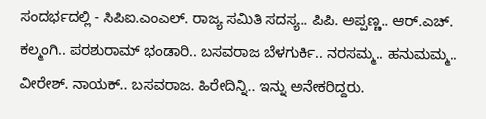ಸಂದರ್ಭದಲ್ಲಿ - ಸಿಪಿಐ.ಎಂಎಲ್. ರಾಜ್ಯ ಸಮಿತಿ ಸದಸ್ಯ.. ಪಿಪಿ. ಅಪ್ಪಣ್ಣ.. ಆರ್.ಎಚ್. ಕಲ್ಮಂಗಿ.. ಪರಶುರಾಮ್ ಭಂಡಾರಿ.. ಬಸವರಾಜ ಬೆಳಗುರ್ಕಿ.. ನರಸಮ್ಮ.. ಹನುಮಮ್ಮ.. ವೀರೇಶ್. ನಾಯಕ್.. ಬಸವರಾಜ. ಹಿರೇದಿನ್ನಿ.. ಇನ್ನು ಅನೇಕರಿದ್ದರು.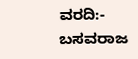ವರದಿ:- ಬಸವರಾಜ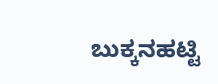ಬುಕ್ಕನಹಟ್ಟಿ